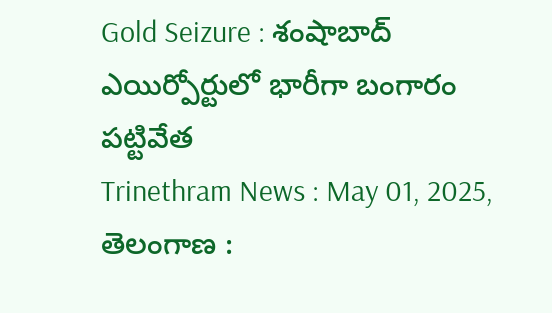Gold Seizure : శంషాబాద్ ఎయిర్పోర్టులో భారీగా బంగారం పట్టివేత
Trinethram News : May 01, 2025, తెలంగాణ :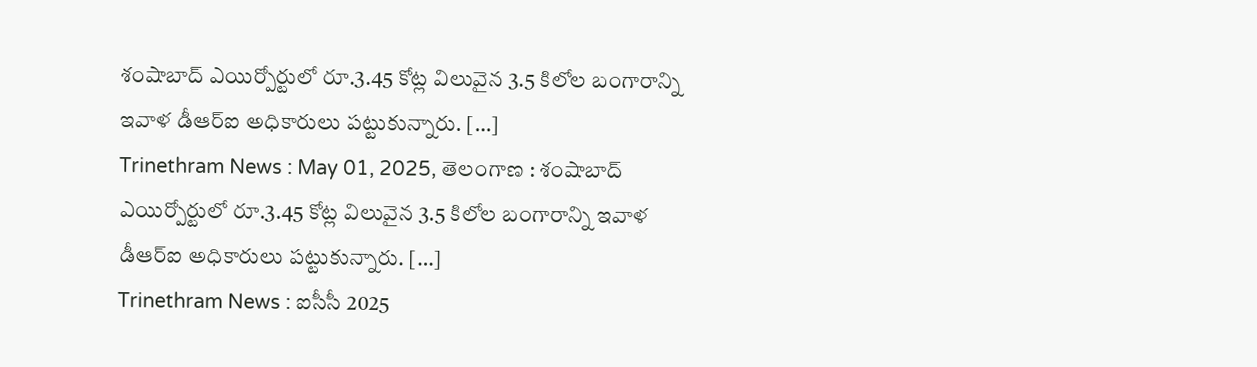శంషాబాద్ ఎయిర్పోర్టులో రూ.3.45 కోట్ల విలువైన 3.5 కిలోల బంగారాన్ని ఇవాళ డీఆర్ఐ అధికారులు పట్టుకున్నారు. […]
Trinethram News : May 01, 2025, తెలంగాణ : శంషాబాద్ ఎయిర్పోర్టులో రూ.3.45 కోట్ల విలువైన 3.5 కిలోల బంగారాన్ని ఇవాళ డీఆర్ఐ అధికారులు పట్టుకున్నారు. […]
Trinethram News : ఐసీసీ 2025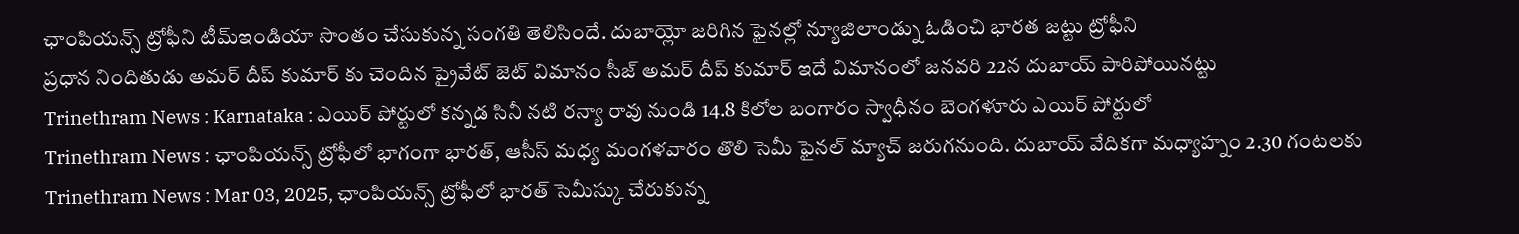ఛాంపియన్స్ ట్రోఫీని టీమ్ఇండియా సొంతం చేసుకున్న సంగతి తెలిసిందే. దుబాయ్లో జరిగిన ఫైనల్లో న్యూజిలాండ్ను ఓడించి భారత జట్టు ట్రోఫీని
ప్రధాన నిందితుడు అమర్ దీప్ కుమార్ కు చెందిన ప్రైవేట్ జెట్ విమానం సీజ్ అమర్ దీప్ కుమార్ ఇదే విమానంలో జనవరి 22న దుబాయ్ పారిపోయినట్టు
Trinethram News : Karnataka : ఎయిర్ పోర్టులో కన్నడ సినీ నటి రన్యా రావు నుండి 14.8 కిలోల బంగారం స్వాధీనం బెంగళూరు ఎయిర్ పోర్టులో
Trinethram News : ఛాంపియన్స్ ట్రోఫీలో భాగంగా భారత్, ఆసీస్ మధ్య మంగళవారం తొలి సెమీ ఫైనల్ మ్యాచ్ జరుగనుంది. దుబాయ్ వేదికగా మధ్యాహ్నం 2.30 గంటలకు
Trinethram News : Mar 03, 2025, ఛాంపియన్స్ ట్రోఫీలో భారత్ సెమీస్కు చేరుకున్న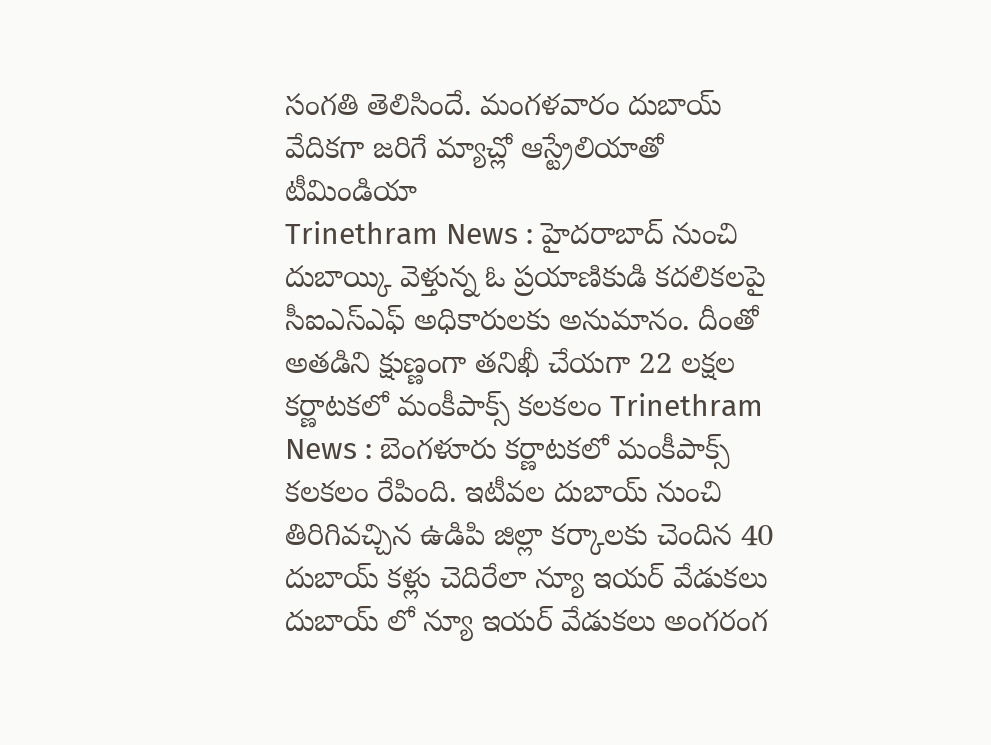సంగతి తెలిసిందే. మంగళవారం దుబాయ్ వేదికగా జరిగే మ్యాచ్లో ఆస్ట్రేలియాతో టీమిండియా
Trinethram News : హైదరాబాద్ నుంచి దుబాయ్కి వెళ్తున్న ఓ ప్రయాణికుడి కదలికలపై సీఐఎస్ఎఫ్ అధికారులకు అనుమానం. దీంతో అతడిని క్షుణ్ణంగా తనిఖీ చేయగా 22 లక్షల
కర్ణాటకలో మంకీపాక్స్ కలకలం Trinethram News : బెంగళూరు కర్ణాటకలో మంకీపాక్స్ కలకలం రేపింది. ఇటీవల దుబాయ్ నుంచి తిరిగివచ్చిన ఉడిపి జిల్లా కర్కాలకు చెందిన 40
దుబాయ్ కళ్లు చెదిరేలా న్యూ ఇయర్ వేడుకలు దుబాయ్ లో న్యూ ఇయర్ వేడుకలు అంగరంగ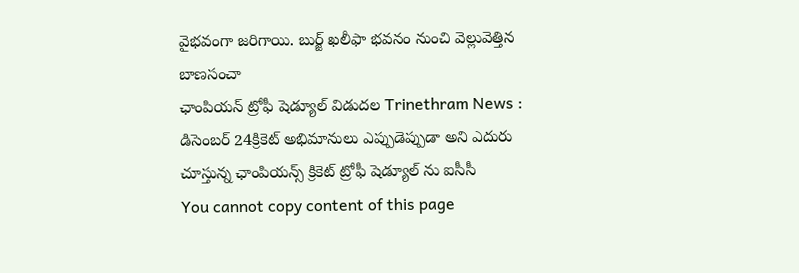వైభవంగా జరిగాయి. బుర్జ్ ఖలీఫా భవనం నుంచి వెల్లువెత్తిన బాణసంచా
ఛాంపియన్ ట్రోఫీ షెడ్యూల్ విడుదల Trinethram News : డిసెంబర్ 24క్రికెట్ అభిమానులు ఎప్పుడెప్పుడా అని ఎదురు చూస్తున్న ఛాంపియన్స్ క్రికెట్ ట్రోఫీ షెడ్యూల్ ను ఐసీసీ
You cannot copy content of this page